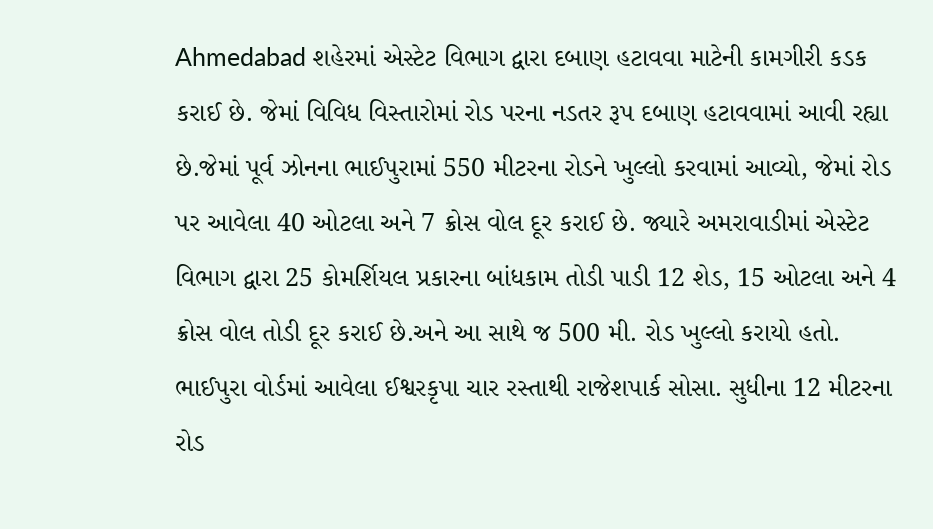Ahmedabad શહેરમાં એસ્ટેટ વિભાગ દ્વારા દબાણ હટાવવા માટેની કામગીરી કડક કરાઈ છે. જેમાં વિવિધ વિસ્તારોમાં રોડ પરના નડતર રૂપ દબાણ હટાવવામાં આવી રહ્યા છે.જેમાં પૂર્વ ઝોનના ભાઈપુરામાં 550 મીટરના રોડને ખુલ્લો કરવામાં આવ્યો, જેમાં રોડ પર આવેલા 40 ઓટલા અને 7 ક્રોસ વોલ દૂર કરાઈ છે. જ્યારે અમરાવાડીમાં એસ્ટેટ વિભાગ દ્વારા 25 કોમર્શિયલ પ્રકારના બાંધકામ તોડી પાડી 12 શેડ, 15 ઓટલા અને 4 ક્રોસ વોલ તોડી દૂર કરાઈ છે.અને આ સાથે જ 500 મી. રોડ ખુલ્લો કરાયો હતો.
ભાઈપુરા વોર્ડમાં આવેલા ઈશ્વરકૃપા ચાર રસ્તાથી રાજેશપાર્ક સોસા. સુધીના 12 મીટરના રોડ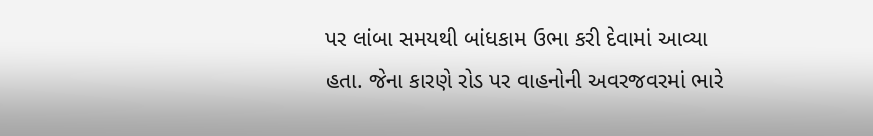પર લાંબા સમયથી બાંધકામ ઉભા કરી દેવામાં આવ્યા હતા. જેના કારણે રોડ પર વાહનોની અવરજવરમાં ભારે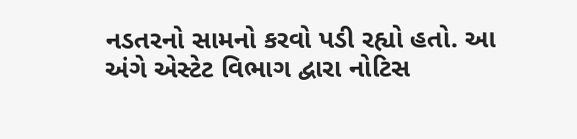નડતરનો સામનો કરવો પડી રહ્યો હતો. આ અંગે એસ્ટેટ વિભાગ દ્વારા નોટિસ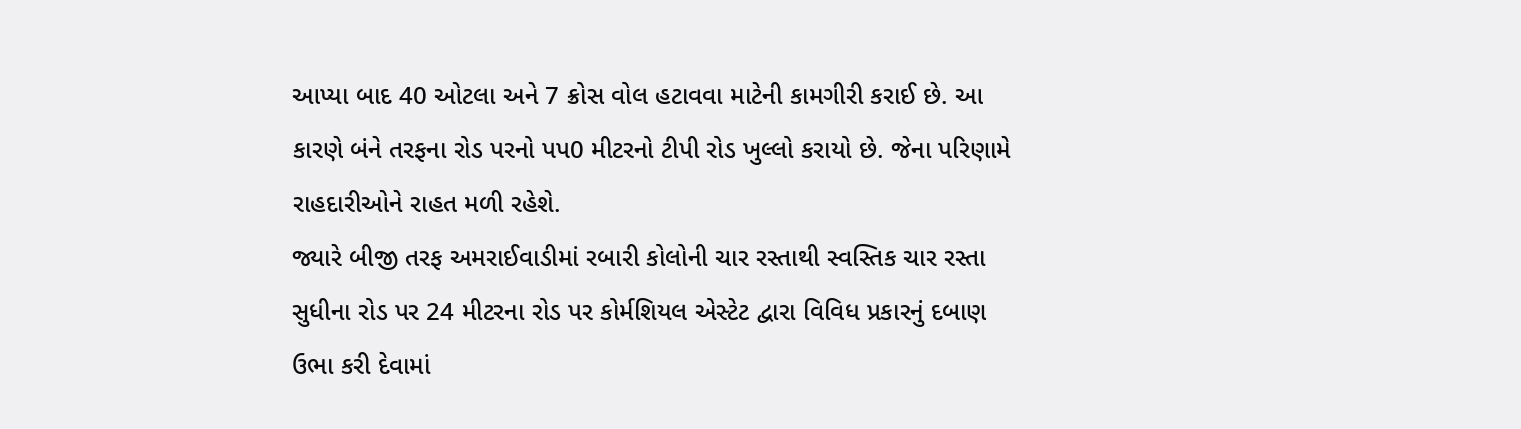આપ્યા બાદ 40 ઓટલા અને 7 ક્રોસ વોલ હટાવવા માટેની કામગીરી કરાઈ છે. આ કારણે બંને તરફના રોડ પરનો પપ0 મીટરનો ટીપી રોડ ખુલ્લો કરાયો છે. જેના પરિણામે રાહદારીઓને રાહત મળી રહેશે.
જ્યારે બીજી તરફ અમરાઈવાડીમાં રબારી કોલોની ચાર રસ્તાથી સ્વસ્તિક ચાર રસ્તા સુધીના રોડ પર 24 મીટરના રોડ પર કોર્મશિયલ એસ્ટેટ દ્વારા વિવિધ પ્રકારનું દબાણ ઉભા કરી દેવામાં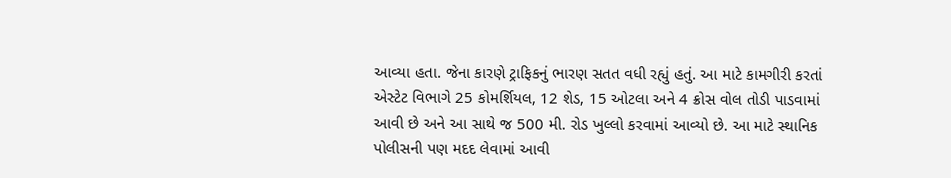આવ્યા હતા. જેના કારણે ટ્રાફિકનું ભારણ સતત વધી રહ્યું હતું. આ માટે કામગીરી કરતાં એસ્ટેટ વિભાગે 25 કોમર્શિયલ, 12 શેડ, 15 ઓટલા અને 4 ક્રોસ વોલ તોડી પાડવામાં આવી છે અને આ સાથે જ 500 મી. રોડ ખુલ્લો કરવામાં આવ્યો છે. આ માટે સ્થાનિક પોલીસની પણ મદદ લેવામાં આવી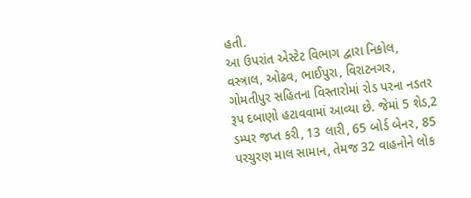હતી.
આ ઉપરાંત એસ્ટેટ વિભાગ દ્વારા નિકોલ, વસ્ત્રાલ, ઓઢવ, ભાઈપુરા, વિરાટનગર, ગોમતીપુર સહિતના વિસ્તારોમાં રોડ પરના નડતર રૂપ દબાણો હટાવવામાં આવ્યા છે. જેમાં 5 શેડ,2 ડમ્પર જપ્ત કરી, 13 લારી, 65 બોર્ડ બેનર, 85 પરચુરણ માલ સામાન, તેમજ 32 વાહનોને લોક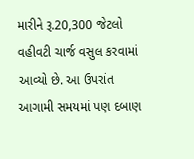મારીને રૂ.20,300 જેટલો વહીવટી ચાર્જ વસુલ કરવામાં આવ્યો છે. આ ઉપરાંત આગામી સમયમાં પણ દબાણ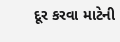દૂર કરવા માટેની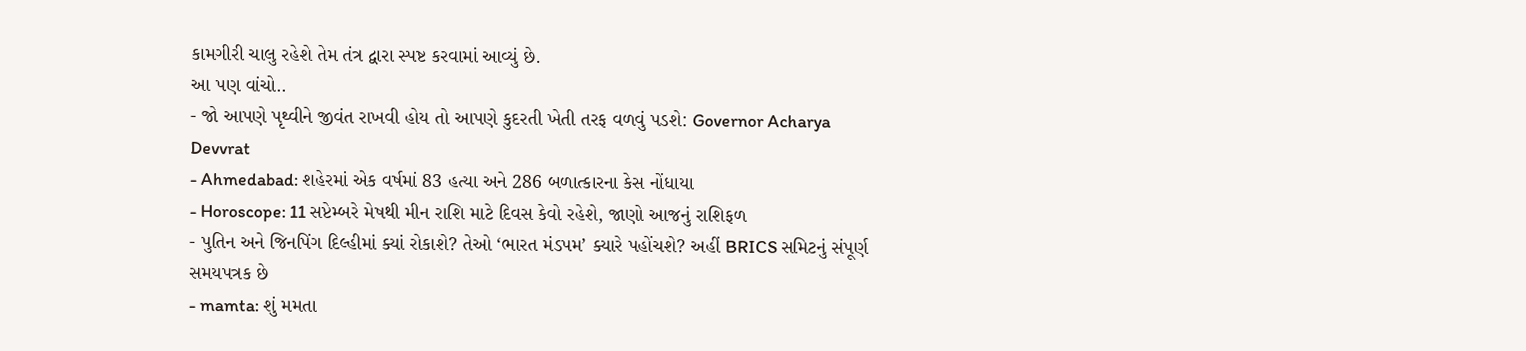કામગીરી ચાલુ રહેશે તેમ તંત્ર દ્વારા સ્પષ્ટ કરવામાં આવ્યું છે.
આ પણ વાંચો..
- જો આપણે પૃથ્વીને જીવંત રાખવી હોય તો આપણે કુદરતી ખેતી તરફ વળવું પડશે: Governor Acharya Devvrat
- Ahmedabad: શહેરમાં એક વર્ષમાં 83 હત્યા અને 286 બળાત્કારના કેસ નોંધાયા
- Horoscope: 11 સપ્ટેમ્બરે મેષથી મીન રાશિ માટે દિવસ કેવો રહેશે, જાણો આજનું રાશિફળ
- પુતિન અને જિનપિંગ દિલ્હીમાં ક્યાં રોકાશે? તેઓ ‘ભારત મંડપમ’ ક્યારે પહોંચશે? અહીં BRICS સમિટનું સંપૂર્ણ સમયપત્રક છે
- mamta: શું મમતા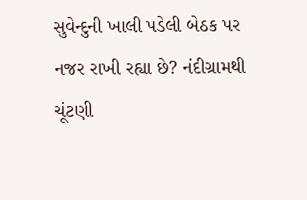સુવેન્દુની ખાલી પડેલી બેઠક પર નજર રાખી રહ્યા છે? નંદીગ્રામથી ચૂંટણી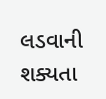લડવાની શક્યતા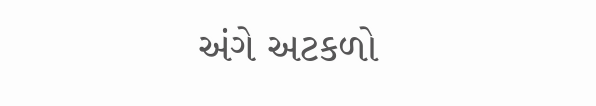અંગે અટકળો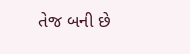તેજ બની છે